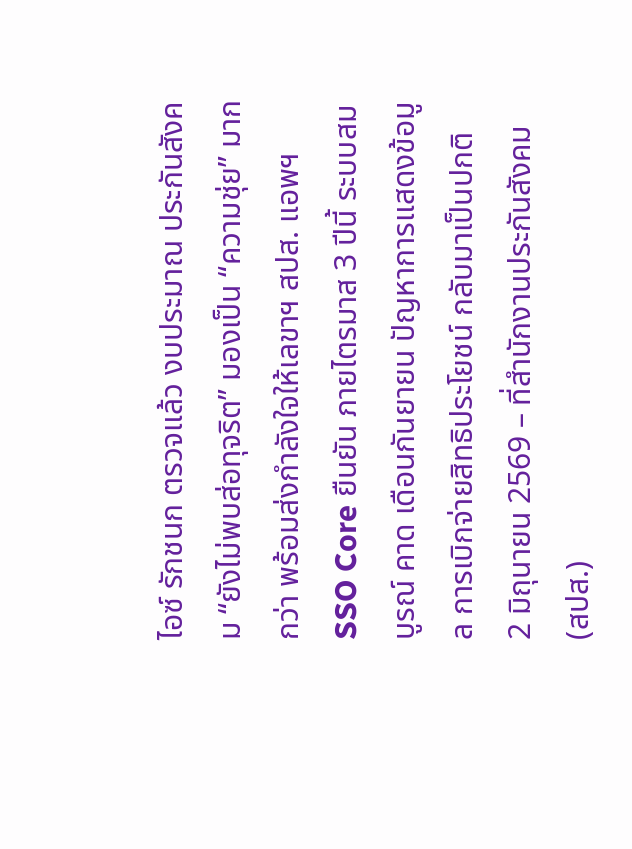ไอซ์ รักชนก ตรวจแล้ว งบประมาณ ประกันสังคม “ยังไม่พบส่อทุจริต” มองเป็น “ความชุ่ย” มากกว่า พร้อมส่งกำลังใจให้เลขาฯ สปส. แอพฯ SSO Core ยืนยัน ภายไตรมาส 3 ปีนี้ ระบบสมบูรณ์ คาด เดือนกันยายน ปัญหาการแสดงข้อมูล การเบิกจ่ายสิทธิประโยชน์ กลับมาเป็นปกติ
2 มิถุนายน 2569 – ที่สำนักงานประกันสังคม (สปส.)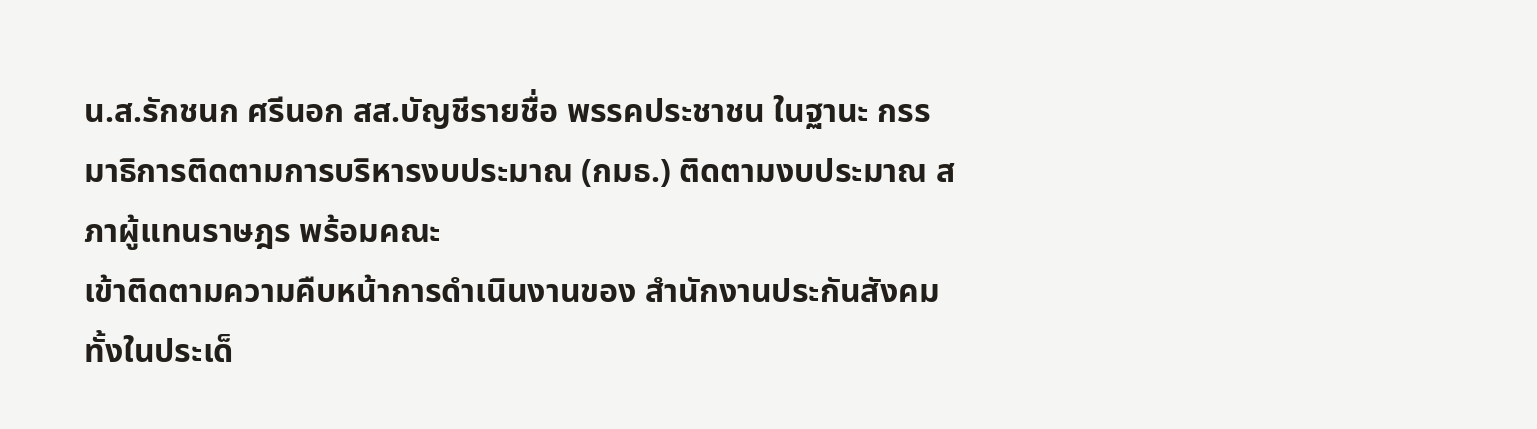น.ส.รักชนก ศรีนอก สส.บัญชีรายชื่อ พรรคประชาชน ในฐานะ กรรมาธิการติดตามการบริหารงบประมาณ (กมธ.) ติดตามงบประมาณ สภาผู้แทนราษฎร พร้อมคณะ
เข้าติดตามความคืบหน้าการดำเนินงานของ สำนักงานประกันสังคม ทั้งในประเด็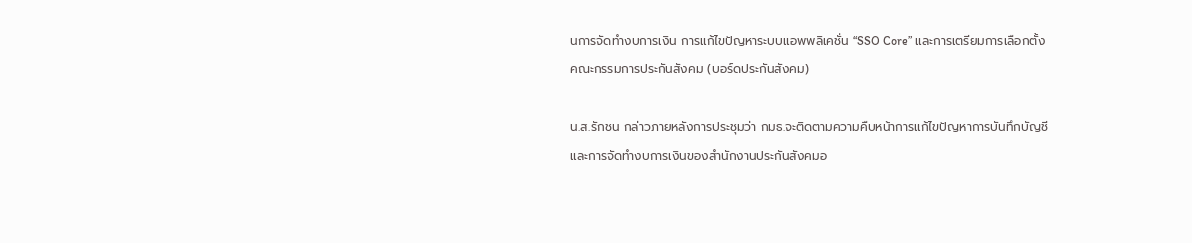นการจัดทำงบการเงิน การแก้ไขปัญหาระบบแอพพลิเคชั่น “SSO Core” และการเตรียมการเลือกตั้งคณะกรรมการประกันสังคม (บอร์ดประกันสังคม)

น.ส.รักชน กล่าวภายหลังการประชุมว่า กมธ.จะติดตามความคืบหน้าการแก้ไขปัญหาการบันทึกบัญชีและการจัดทำงบการเงินของสำนักงานประกันสังคมอ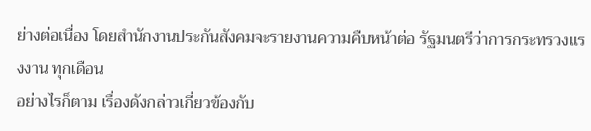ย่างต่อเนื่อง โดยสำนักงานประกันสังคมจะรายงานความคืบหน้าต่อ รัฐมนตรีว่าการกระทรวงแรงงาน ทุกเดือน
อย่างไรก็ตาม เรื่องดังกล่าวเกี่ยวข้องกับ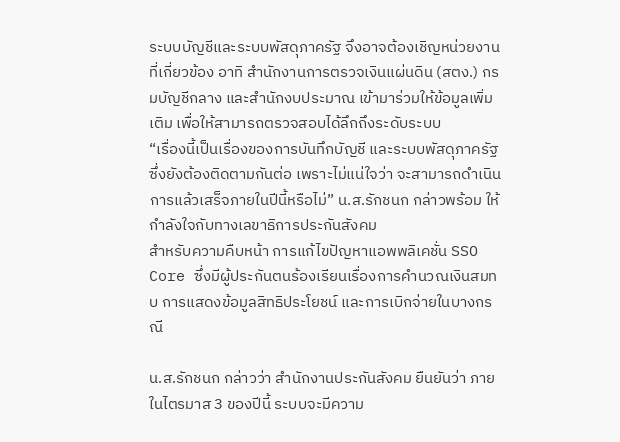ระบบบัญชีและระบบพัสดุภาครัฐ จึงอาจต้องเชิญหน่วยงานที่เกี่ยวข้อง อาทิ สำนักงานการตรวจเงินแผ่นดิน (สตง.) กรมบัญชีกลาง และสำนักงบประมาณ เข้ามาร่วมให้ข้อมูลเพิ่มเติม เพื่อให้สามารถตรวจสอบได้ลึกถึงระดับระบบ
“เรื่องนี้เป็นเรื่องของการบันทึกบัญชี และระบบพัสดุภาครัฐ ซึ่งยังต้องติดตามกันต่อ เพราะไม่แน่ใจว่า จะสามารถดำเนินการแล้วเสร็จภายในปีนี้หรือไม่” น.ส.รักชนก กล่าวพร้อม ให้กำลังใจกับทางเลขาธิการประกันสังคม
สำหรับความคืบหน้า การแก้ไขปัญหาแอพพลิเคชั่น SSO Core ซึ่งมีผู้ประกันตนร้องเรียนเรื่องการคำนวณเงินสมทบ การแสดงข้อมูลสิทธิประโยชน์ และการเบิกจ่ายในบางกรณี

น.ส.รักชนก กล่าวว่า สำนักงานประกันสังคม ยืนยันว่า ภายในไตรมาส 3 ของปีนี้ ระบบจะมีความ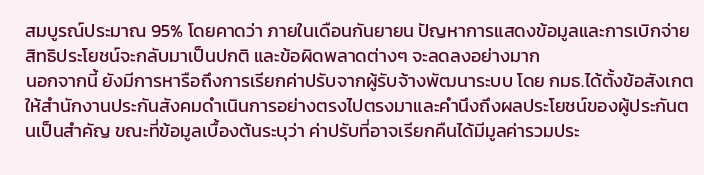สมบูรณ์ประมาณ 95% โดยคาดว่า ภายในเดือนกันยายน ปัญหาการแสดงข้อมูลและการเบิกจ่ายสิทธิประโยชน์จะกลับมาเป็นปกติ และข้อผิดพลาดต่างๆ จะลดลงอย่างมาก
นอกจากนี้ ยังมีการหารือถึงการเรียกค่าปรับจากผู้รับจ้างพัฒนาระบบ โดย กมธ.ได้ตั้งข้อสังเกตให้สำนักงานประกันสังคมดำเนินการอย่างตรงไปตรงมาและคำนึงถึงผลประโยชน์ของผู้ประกันตนเป็นสำคัญ ขณะที่ข้อมูลเบื้องต้นระบุว่า ค่าปรับที่อาจเรียกคืนได้มีมูลค่ารวมประ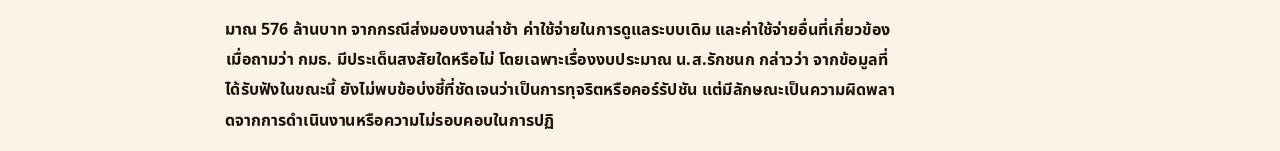มาณ 576 ล้านบาท จากกรณีส่งมอบงานล่าช้า ค่าใช้จ่ายในการดูแลระบบเดิม และค่าใช้จ่ายอื่นที่เกี่ยวข้อง
เมื่อถามว่า กมธ. มีประเด็นสงสัยใดหรือไม่ โดยเฉพาะเรื่องงบประมาณ น.ส.รักชนก กล่าวว่า จากข้อมูลที่ได้รับฟังในขณะนี้ ยังไม่พบข้อบ่งชี้ที่ชัดเจนว่าเป็นการทุจริตหรือคอร์รัปชัน แต่มีลักษณะเป็นความผิดพลาดจากการดำเนินงานหรือความไม่รอบคอบในการปฏิ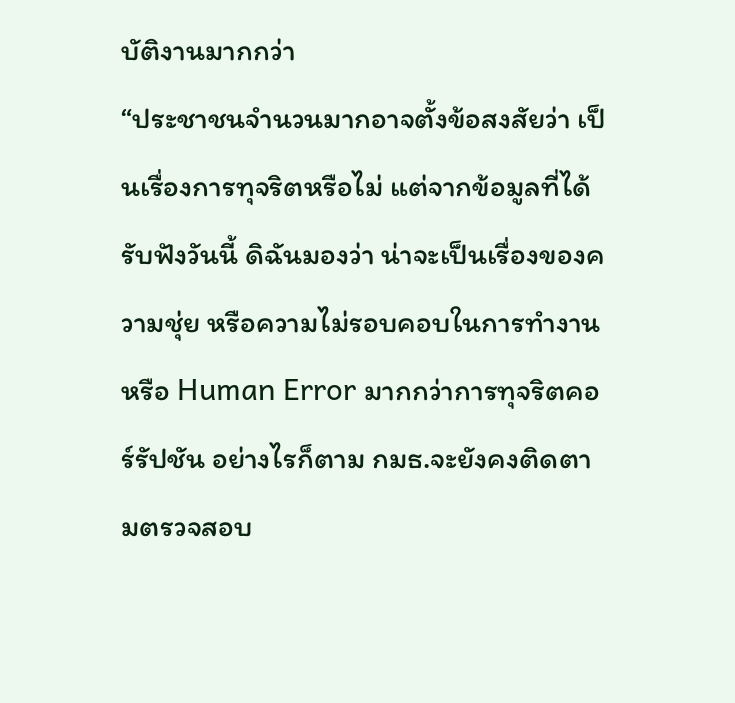บัติงานมากกว่า
“ประชาชนจำนวนมากอาจตั้งข้อสงสัยว่า เป็นเรื่องการทุจริตหรือไม่ แต่จากข้อมูลที่ได้รับฟังวันนี้ ดิฉันมองว่า น่าจะเป็นเรื่องของความชุ่ย หรือความไม่รอบคอบในการทำงาน หรือ Human Error มากกว่าการทุจริตคอร์รัปชัน อย่างไรก็ตาม กมธ.จะยังคงติดตามตรวจสอบ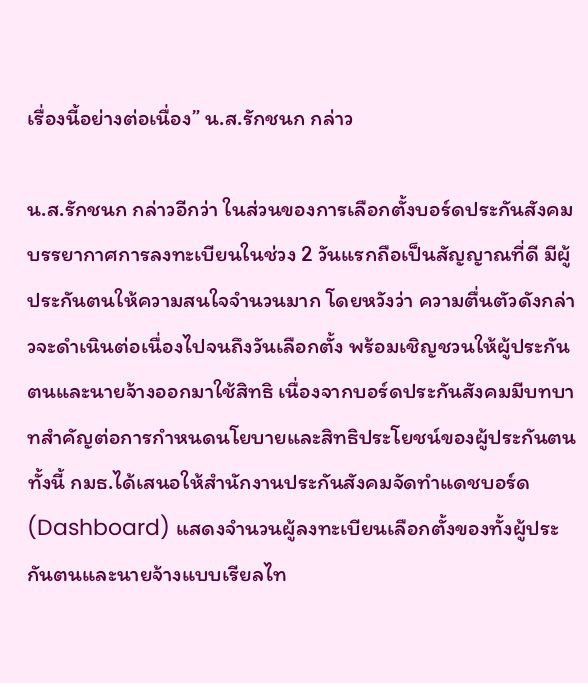เรื่องนี้อย่างต่อเนื่อง” น.ส.รักชนก กล่าว

น.ส.รักชนก กล่าวอีกว่า ในส่วนของการเลือกตั้งบอร์ดประกันสังคม บรรยากาศการลงทะเบียนในช่วง 2 วันแรกถือเป็นสัญญาณที่ดี มีผู้ประกันตนให้ความสนใจจำนวนมาก โดยหวังว่า ความตื่นตัวดังกล่าวจะดำเนินต่อเนื่องไปจนถึงวันเลือกตั้ง พร้อมเชิญชวนให้ผู้ประกันตนและนายจ้างออกมาใช้สิทธิ เนื่องจากบอร์ดประกันสังคมมีบทบาทสำคัญต่อการกำหนดนโยบายและสิทธิประโยชน์ของผู้ประกันตน
ทั้งนี้ กมธ.ได้เสนอให้สำนักงานประกันสังคมจัดทำแดชบอร์ด (Dashboard) แสดงจำนวนผู้ลงทะเบียนเลือกตั้งของทั้งผู้ประกันตนและนายจ้างแบบเรียลไท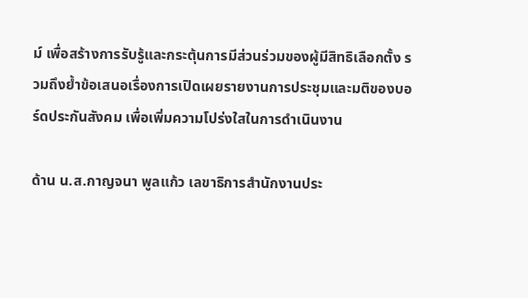ม์ เพื่อสร้างการรับรู้และกระตุ้นการมีส่วนร่วมของผู้มีสิทธิเลือกตั้ง รวมถึงย้ำข้อเสนอเรื่องการเปิดเผยรายงานการประชุมและมติของบอร์ดประกันสังคม เพื่อเพิ่มความโปร่งใสในการดำเนินงาน

ด้าน น.ส.กาญจนา พูลแก้ว เลขาธิการสำนักงานประ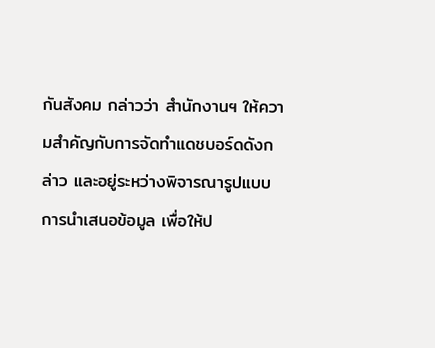กันสังคม กล่าวว่า สำนักงานฯ ให้ความสำคัญกับการจัดทำแดชบอร์ดดังกล่าว และอยู่ระหว่างพิจารณารูปแบบการนำเสนอข้อมูล เพื่อให้ป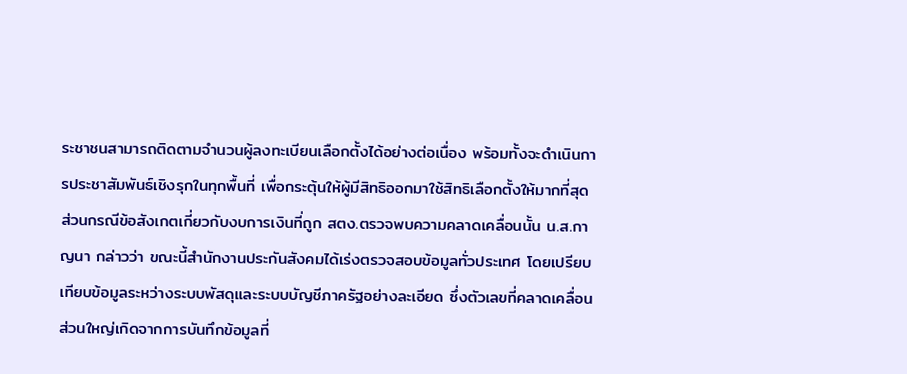ระชาชนสามารถติดตามจำนวนผู้ลงทะเบียนเลือกตั้งได้อย่างต่อเนื่อง พร้อมทั้งจะดำเนินการประชาสัมพันธ์เชิงรุกในทุกพื้นที่ เพื่อกระตุ้นให้ผู้มีสิทธิออกมาใช้สิทธิเลือกตั้งให้มากที่สุด
ส่วนกรณีข้อสังเกตเกี่ยวกับงบการเงินที่ถูก สตง.ตรวจพบความคลาดเคลื่อนนั้น น.ส.กาญนา กล่าวว่า ขณะนี้สำนักงานประกันสังคมได้เร่งตรวจสอบข้อมูลทั่วประเทศ โดยเปรียบเทียบข้อมูลระหว่างระบบพัสดุและระบบบัญชีภาครัฐอย่างละเอียด ซึ่งตัวเลขที่คลาดเคลื่อนส่วนใหญ่เกิดจากการบันทึกข้อมูลที่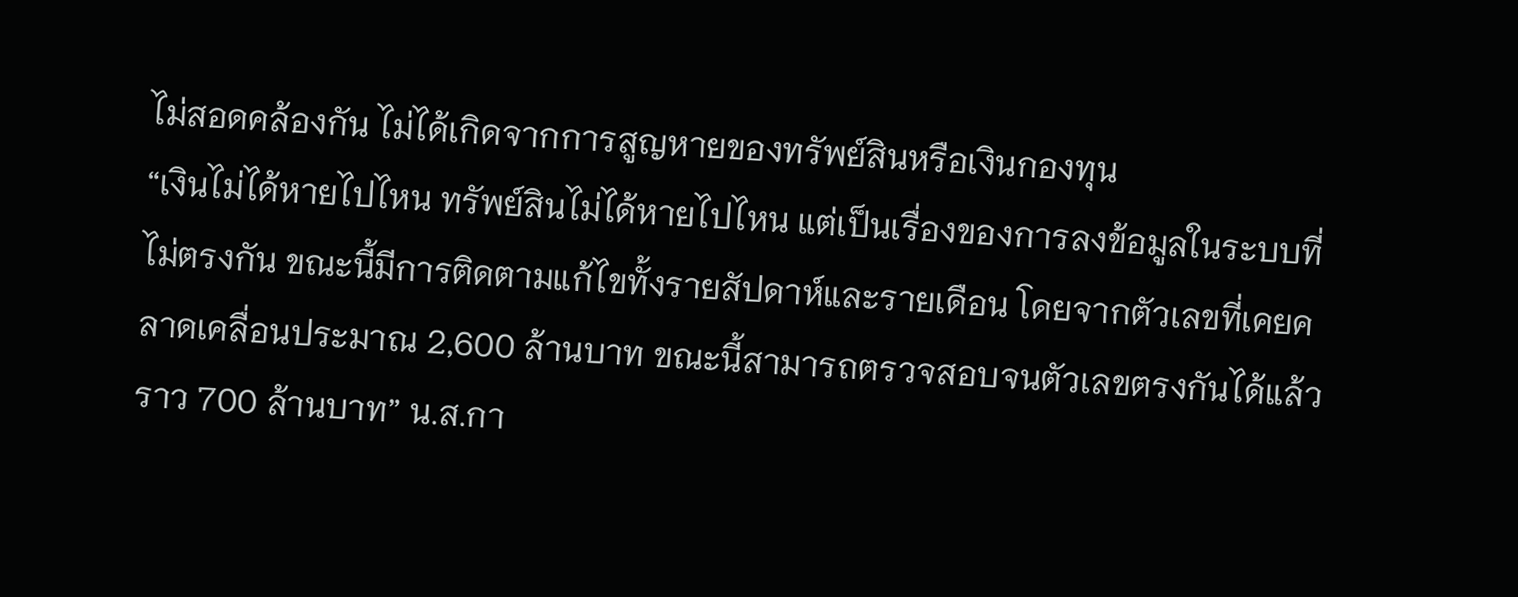ไม่สอดคล้องกัน ไม่ได้เกิดจากการสูญหายของทรัพย์สินหรือเงินกองทุน
“เงินไม่ได้หายไปไหน ทรัพย์สินไม่ได้หายไปไหน แต่เป็นเรื่องของการลงข้อมูลในระบบที่ไม่ตรงกัน ขณะนี้มีการติดตามแก้ไขทั้งรายสัปดาห์และรายเดือน โดยจากตัวเลขที่เคยคลาดเคลื่อนประมาณ 2,600 ล้านบาท ขณะนี้สามารถตรวจสอบจนตัวเลขตรงกันได้แล้วราว 700 ล้านบาท” น.ส.กา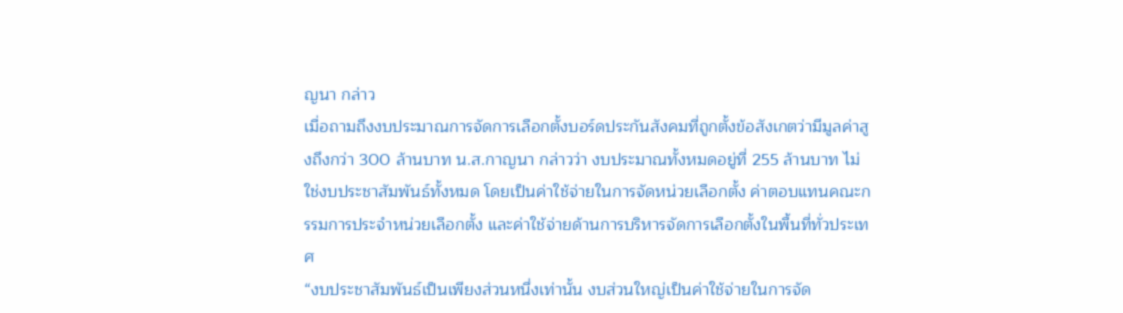ญนา กล่าว
เมื่อถามถึงงบประมาณการจัดการเลือกตั้งบอร์ดประกันสังคมที่ถูกตั้งข้อสังเกตว่ามีมูลค่าสูงถึงกว่า 300 ล้านบาท น.ส.กาญนา กล่าวว่า งบประมาณทั้งหมดอยู่ที่ 255 ล้านบาท ไม่ใช่งบประชาสัมพันธ์ทั้งหมด โดยเป็นค่าใช้จ่ายในการจัดหน่วยเลือกตั้ง ค่าตอบแทนคณะกรรมการประจำหน่วยเลือกตั้ง และค่าใช้จ่ายด้านการบริหารจัดการเลือกตั้งในพื้นที่ทั่วประเทศ
“งบประชาสัมพันธ์เป็นเพียงส่วนหนึ่งเท่านั้น งบส่วนใหญ่เป็นค่าใช้จ่ายในการจัด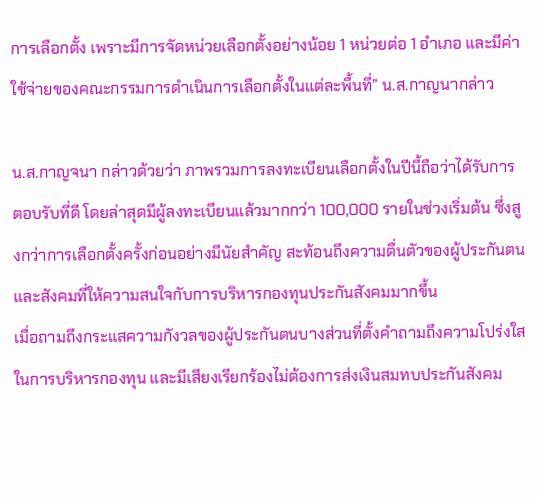การเลือกตั้ง เพราะมีการจัดหน่วยเลือกตั้งอย่างน้อย 1 หน่วยต่อ 1 อำเภอ และมีค่าใช้จ่ายของคณะกรรมการดำเนินการเลือกตั้งในแต่ละพื้นที่” น.ส.กาญนากล่าว

น.ส.กาญจนา กล่าวด้วยว่า ภาพรวมการลงทะเบียนเลือกตั้งในปีนี้ถือว่าได้รับการตอบรับที่ดี โดยล่าสุดมีผู้ลงทะเบียนแล้วมากกว่า 100,000 รายในช่วงเริ่มต้น ซึ่งสูงกว่าการเลือกตั้งครั้งก่อนอย่างมีนัยสำคัญ สะท้อนถึงความตื่นตัวของผู้ประกันตนและสังคมที่ให้ความสนใจกับการบริหารกองทุนประกันสังคมมากขึ้น
เมื่อถามถึงกระแสความกังวลของผู้ประกันตนบางส่วนที่ตั้งคำถามถึงความโปร่งใสในการบริหารกองทุน และมีเสียงเรียกร้องไม่ต้องการส่งเงินสมทบประกันสังคม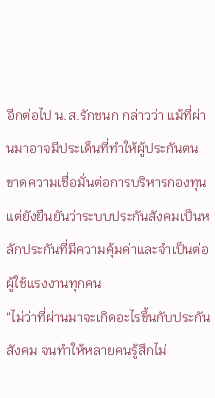อีกต่อไป น.ส.รักชนก กล่าวว่า แม้ที่ผ่านมาอาจมีประเด็นที่ทำให้ผู้ประกันตนขาดความเชื่อมั่นต่อการบริหารกองทุน แต่ยังยืนยันว่าระบบประกันสังคมเป็นหลักประกันที่มีความคุ้มค่าและจำเป็นต่อผู้ใช้แรงงานทุกคน
“ไม่ว่าที่ผ่านมาจะเกิดอะไรขึ้นกับประกันสังคม จนทำให้หลายคนรู้สึกไม่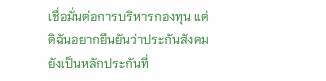เชื่อมั่นต่อการบริหารกองทุน แต่ดิฉันอยากยืนยันว่าประกันสังคมยังเป็นหลักประกันที่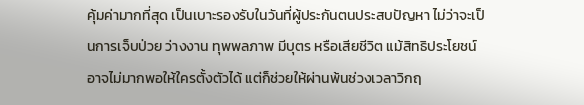คุ้มค่ามากที่สุด เป็นเบาะรองรับในวันที่ผู้ประกันตนประสบปัญหา ไม่ว่าจะเป็นการเจ็บป่วย ว่างงาน ทุพพลภาพ มีบุตร หรือเสียชีวิต แม้สิทธิประโยชน์อาจไม่มากพอให้ใครตั้งตัวได้ แต่ก็ช่วยให้ผ่านพ้นช่วงเวลาวิกฤ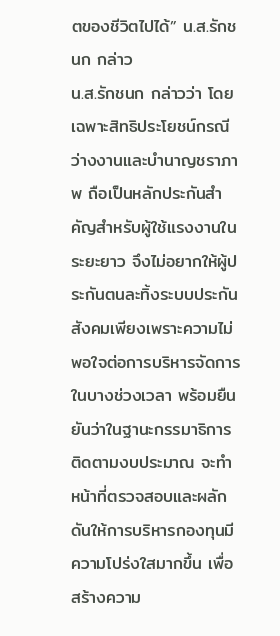ตของชีวิตไปได้” น.ส.รักชนก กล่าว
น.ส.รักชนก กล่าวว่า โดยเฉพาะสิทธิประโยชน์กรณีว่างงานและบำนาญชราภาพ ถือเป็นหลักประกันสำคัญสำหรับผู้ใช้แรงงานในระยะยาว จึงไม่อยากให้ผู้ประกันตนละทิ้งระบบประกันสังคมเพียงเพราะความไม่พอใจต่อการบริหารจัดการในบางช่วงเวลา พร้อมยืนยันว่าในฐานะกรรมาธิการติดตามงบประมาณ จะทำหน้าที่ตรวจสอบและผลักดันให้การบริหารกองทุนมีความโปร่งใสมากขึ้น เพื่อสร้างความ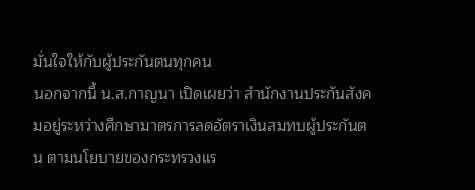มั่นใจให้กับผู้ประกันตนทุกคน
นอกจากนี้ น.ส.กาญนา เปิดเผยว่า สำนักงานประกันสังคมอยู่ระหว่างศึกษามาตรการลดอัตราเงินสมทบผู้ประกันตน ตามนโยบายของกระทรวงแร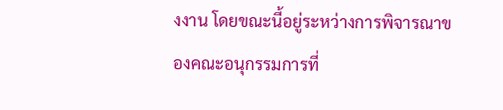งงาน โดยขณะนี้อยู่ระหว่างการพิจารณาของคณะอนุกรรมการที่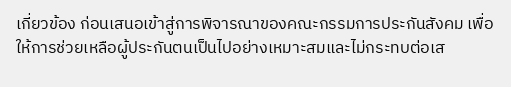เกี่ยวข้อง ก่อนเสนอเข้าสู่การพิจารณาของคณะกรรมการประกันสังคม เพื่อให้การช่วยเหลือผู้ประกันตนเป็นไปอย่างเหมาะสมและไม่กระทบต่อเส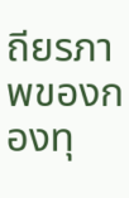ถียรภาพของกองทุ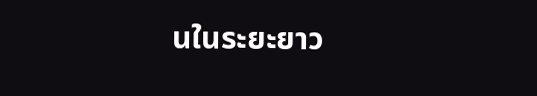นในระยะยาว